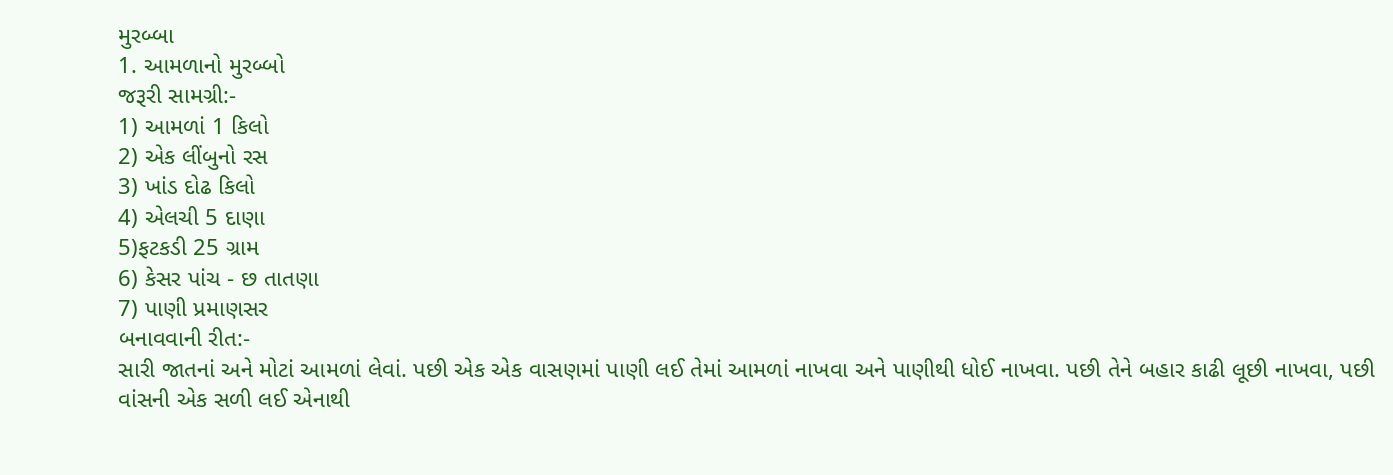મુરબ્બા
1. આમળાનો મુરબ્બો
જરૂરી સામગ્રી:-
1) આમળાં 1 કિલો
2) એક લીંબુનો રસ
3) ખાંડ દોઢ કિલો
4) એલચી 5 દાણા
5)ફટકડી 25 ગ્રામ
6) કેસર પાંચ - છ તાતણા
7) પાણી પ્રમાણસર
બનાવવાની રીત:-
સારી જાતનાં અને મોટાં આમળાં લેવાં. પછી એક એક વાસણમાં પાણી લઈ તેમાં આમળાં નાખવા અને પાણીથી ધોઈ નાખવા. પછી તેને બહાર કાઢી લૂછી નાખવા, પછી વાંસની એક સળી લઈ એનાથી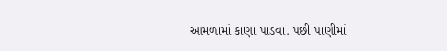આમળામાં કાણા પાડવા. પછી પાણીમાં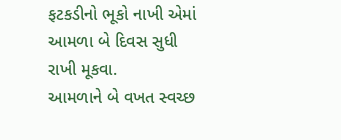ફટકડીનો ભૂકો નાખી એમાં આમળા બે દિવસ સુધી રાખી મૂકવા.
આમળાને બે વખત સ્વચ્છ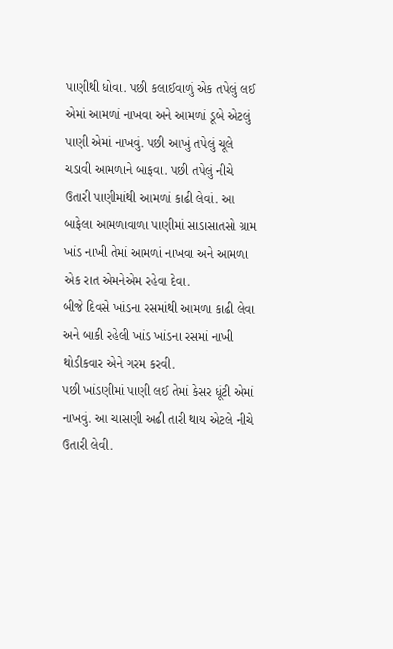પાણીથી ધોવા. પછી કલાઈવાળું એક તપેલું લઈ એમાં આમળાં નાખવા અને આમળાં ડૂબે એટલું પાણી એમાં નાખવું. પછી આખું તપેલું ચૂલે ચડાવી આમળાને બાફવા. પછી તપેલું નીચે ઉતારી પાણીમાંથી આમળાં કાઢી લેવાં. આ બાફેલા આમળાવાળા પાણીમાં સાડાસાતસો ગ્રામ ખાંડ નાખી તેમાં આમળાં નાખવા અને આમળા એક રાત એમનેએમ રહેવા દેવા.
બીજે દિવસે ખાંડના રસમાંથી આમળા કાઢી લેવા અને બાકી રહેલી ખાંડ ખાંડના રસમાં નાખી થોડીકવાર એને ગરમ કરવી.
પછી ખાંડણીમાં પાણી લઈ તેમાં કેસર ધૂંટી એમાં નાખવું. આ ચાસણી અઢી તારી થાય એટલે નીચે ઉતારી લેવી.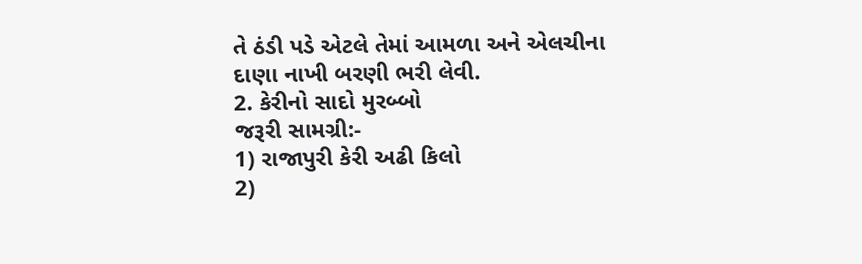તે ઠંડી પડે એટલે તેમાં આમળા અને એલચીના દાણા નાખી બરણી ભરી લેવી.
2. કેરીનો સાદો મુરબ્બો
જરૂરી સામગ્રી:-
1) રાજાપુરી કેરી અઢી કિલો
2)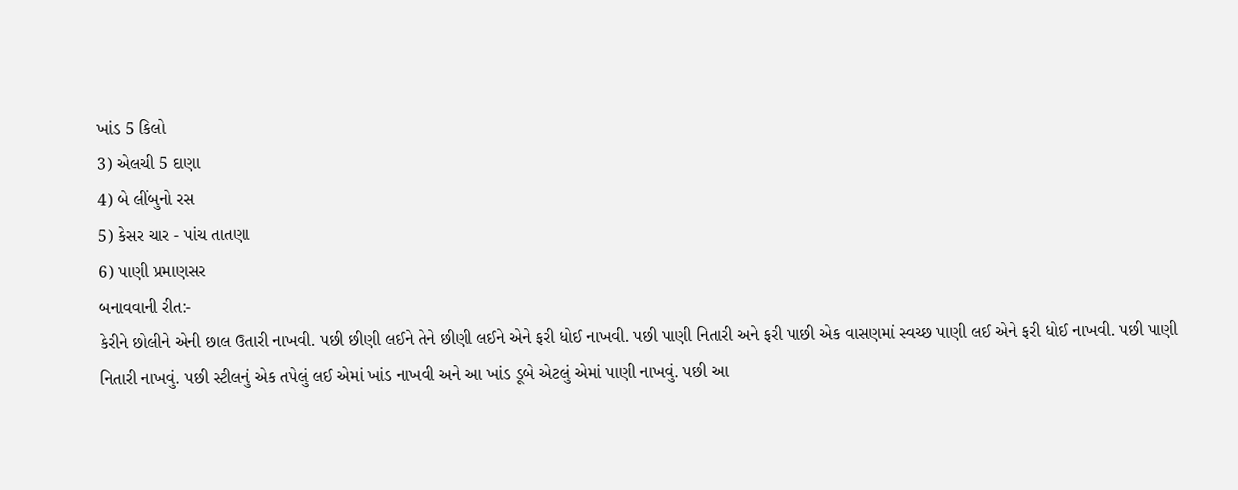ખાંડ 5 કિલો
3) એલચી 5 દાણા
4) બે લીંબુનો રસ
5) કેસર ચાર - પાંચ તાતણા
6) પાણી પ્રમાણસર
બનાવવાની રીત:-
કેરીને છોલીને એની છાલ ઉતારી નાખવી. પછી છીણી લઈને તેને છીણી લઈને એને ફરી ધોઈ નાખવી. પછી પાણી નિતારી અને ફરી પાછી એક વાસણમાં સ્વચ્છ પાણી લઈ એને ફરી ધોઈ નાખવી. પછી પાણી નિતારી નાખવું. પછી સ્ટીલનું એક તપેલું લઈ એમાં ખાંડ નાખવી અને આ ખાંડ ડૂબે એટલું એમાં પાણી નાખવું. પછી આ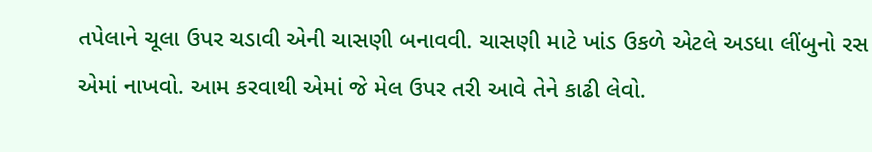તપેલાને ચૂલા ઉપર ચડાવી એની ચાસણી બનાવવી. ચાસણી માટે ખાંડ ઉકળે એટલે અડધા લીંબુનો રસ એમાં નાખવો. આમ કરવાથી એમાં જે મેલ ઉપર તરી આવે તેને કાઢી લેવો.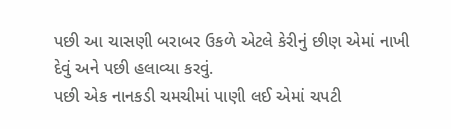પછી આ ચાસણી બરાબર ઉકળે એટલે કેરીનું છીણ એમાં નાખી દેવું અને પછી હલાવ્યા કરવું.
પછી એક નાનકડી ચમચીમાં પાણી લઈ એમાં ચપટી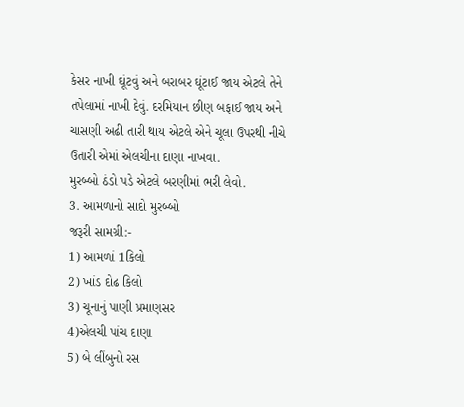કેસર નાખી ઘૂંટવું અને બરાબર ઘૂંટાઈ જાય એટલે તેને તપેલામાં નાખી દેવું. દરમિયાન છીણ બફાઈ જાય અને ચાસણી અઢી તારી થાય એટલે એને ચૂલા ઉપરથી નીચે ઉતારી એમાં એલચીના દાણા નાખવા.
મુરબ્બો ઠંડો પડે એટલે બરણીમાં ભરી લેવો.
3. આમળાનો સાદો મુરબ્બો
જરૂરી સામગ્રી:-
1) આમળાં 1કિલો
2) ખાંડ દોઢ કિલો
3) ચૂનાનું પાણી પ્રમાણસર
4)એલચી પાંચ દાણા
5) બે લીંબુનો રસ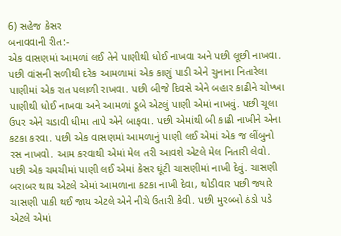6) સહેજ કેસર
બનાવવાની રીત:-
એક વાસણમાં આમળાં લઈ તેને પાણીથી ધોઈ નાખવા અને પછી લૂછી નાખવા. પછી વાંસની સળીથી દરેક આમળામાં એક કાણું પાડી એને ચુનાના નિતારેલા પાણીમાં એક રાત પલાળી રાખવા. પછી બીજે દિવસે એને બહાર કાઢીને ચોખ્ખા પાણીથી ધોઈ નાખવા અને આમળાં ડૂબે એટલું પાણી એમાં નાખવું. પછી ચૂલા ઉપર એને ચડાવી ધીમા તાપે એને બાફવા. પછી એમાંથી બી કાઢી નાખીને એના કટકા કરવા. પછી એક વાસણમાં આમળાનું પાણી લઈ એમાં એક જ લીંબુનો રસ નાખવો. આમ કરવાથી એમાં મેલ તરી આવશે એટલે મેલ નિતારી લેવો.
પછી એક ચમચીમાં પાણી લઈ એમાં કેસર ઘૂંટી ચાસણીમાં નાખી દેવું. ચાસણી બરાબર થાય એટલે એમાં આમળાના કટકા નાખી દેવા, થોડીવાર પછી જ્યારે ચાસણી પાકી થઈ જાય એટલે એને નીચે ઉતારી કેવી. પછી મુરબ્બો ઠંડો પડે એટલે એમાં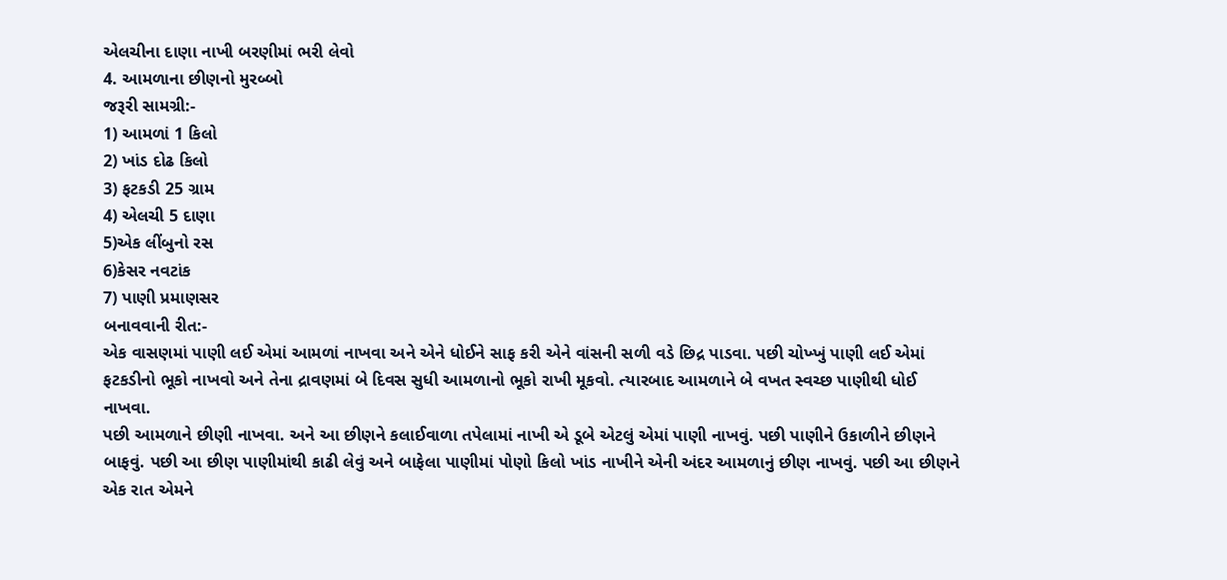એલચીના દાણા નાખી બરણીમાં ભરી લેવો
4. આમળાના છીણનો મુરબ્બો
જરૂરી સામગ્રી:-
1) આમળાં 1 કિલો
2) ખાંડ દોઢ કિલો
3) ફટકડી 25 ગ્રામ
4) એલચી 5 દાણા
5)એક લીંબુનો રસ
6)કેસર નવટાંક
7) પાણી પ્રમાણસર
બનાવવાની રીત:-
એક વાસણમાં પાણી લઈ એમાં આમળાં નાખવા અને એને ધોઈને સાફ કરી એને વાંસની સળી વડે છિદ્ર પાડવા. પછી ચોખ્ખું પાણી લઈ એમાં ફટકડીનો ભૂકો નાખવો અને તેના દ્રાવણમાં બે દિવસ સુધી આમળાનો ભૂકો રાખી મૂકવો. ત્યારબાદ આમળાને બે વખત સ્વચ્છ પાણીથી ધોઈ નાખવા.
પછી આમળાને છીણી નાખવા. અને આ છીણને કલાઈવાળા તપેલામાં નાખી એ ડૂબે એટલું એમાં પાણી નાખવું. પછી પાણીને ઉકાળીને છીણને બાફવું. પછી આ છીણ પાણીમાંથી કાઢી લેવું અને બાફેલા પાણીમાં પોણો કિલો ખાંડ નાખીને એની અંદર આમળાનું છીણ નાખવું. પછી આ છીણને એક રાત એમને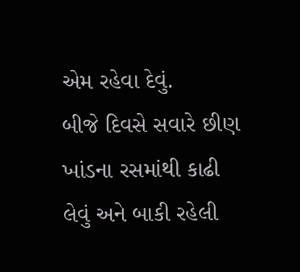એમ રહેવા દેવું.
બીજે દિવસે સવારે છીણ ખાંડના રસમાંથી કાઢી લેવું અને બાકી રહેલી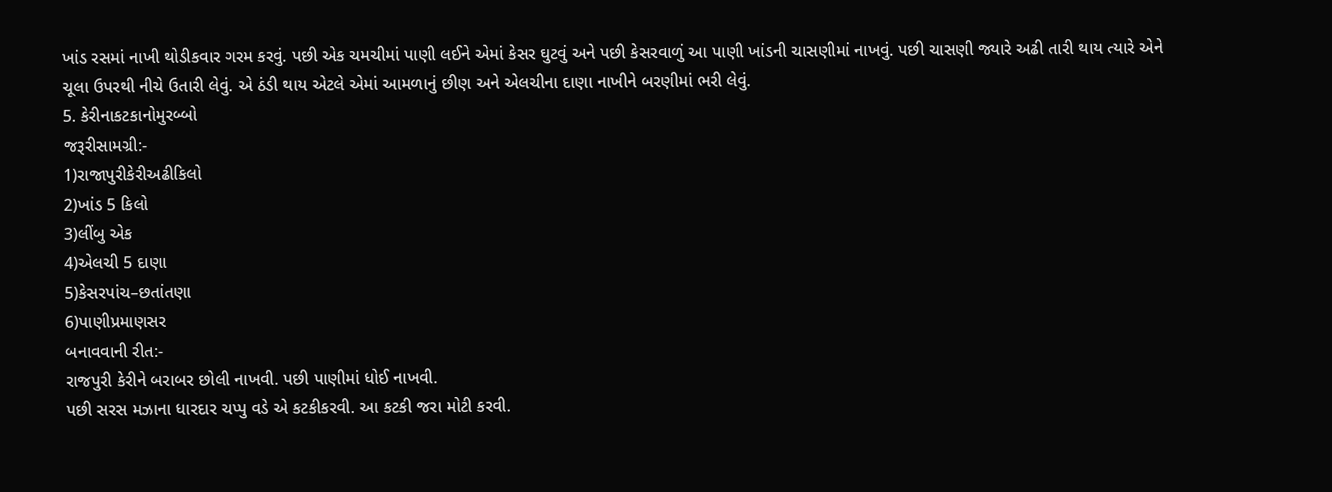ખાંડ રસમાં નાખી થોડીકવાર ગરમ કરવું. પછી એક ચમચીમાં પાણી લઈને એમાં કેસર ઘુટવું અને પછી કેસરવાળું આ પાણી ખાંડની ચાસણીમાં નાખવું. પછી ચાસણી જ્યારે અઢી તારી થાય ત્યારે એને ચૂલા ઉપરથી નીચે ઉતારી લેવું. એ ઠંડી થાય એટલે એમાં આમળાનું છીણ અને એલચીના દાણા નાખીને બરણીમાં ભરી લેવું.
5. કેરીનાકટકાનોમુરબ્બો
જરૂરીસામગ્રી:-
1)રાજાપુરીકેરીઅઢીકિલો
2)ખાંડ 5 કિલો
3)લીંબુ એક
4)એલચી 5 દાણા
5)કેસરપાંચ–છતાંતણા
6)પાણીપ્રમાણસર
બનાવવાની રીત:-
રાજપુરી કેરીને બરાબર છોલી નાખવી. પછી પાણીમાં ધોઈ નાખવી.
પછી સરસ મઝાના ધારદાર ચપ્પુ વડે એ કટકીકરવી. આ કટકી જરા મોટી કરવી.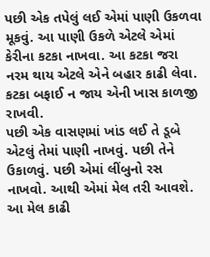પછી એક તપેલું લઈ એમાં પાણી ઉકળવા મૂકવું. આ પાણી ઉકળે એટલે એમાં કેરીના કટકા નાખવા. આ કટકા જરા નરમ થાય એટલે એને બહાર કાઢી લેવા. કટકા બફાઈ ન જાય એની ખાસ કાળજી રાખવી.
પછી એક વાસણમાં ખાંડ લઈ તે ડૂબે એટલું તેમાં પાણી નાખવું. પછી તેને ઉકાળવું. પછી એમાં લીંબુનો રસ નાખવો. આથી એમાં મેલ તરી આવશે. આ મેલ કાઢી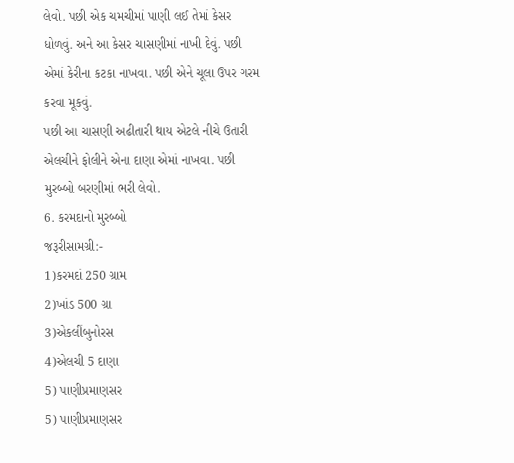લેવો. પછી એક ચમચીમાં પાણી લઈ તેમાં કેસર ધોળવું. અને આ કેસર ચાસણીમાં નાખી દેવું. પછી એમાં કેરીના કટકા નાખવા. પછી એને ચૂલા ઉપર ગરમ કરવા મૂકવું.
પછી આ ચાસણી અઢીતારી થાય એટલે નીચે ઉતારી એલચીને ફોલીને એના દાણા એમાં નાખવા. પછી મુરબ્બો બરણીમાં ભરી લેવો.
6. કરમદાનો મુરબ્બો
જરૂરીસામગ્રી:-
1)કરમદાં 250 ગ્રામ
2)ખાંડ 500 ગ્રા
3)એકલીંબુનોરસ
4)એલચી 5 દાણા
5) પાણીપ્રમાણસર
5) પાણીપ્રમાણસર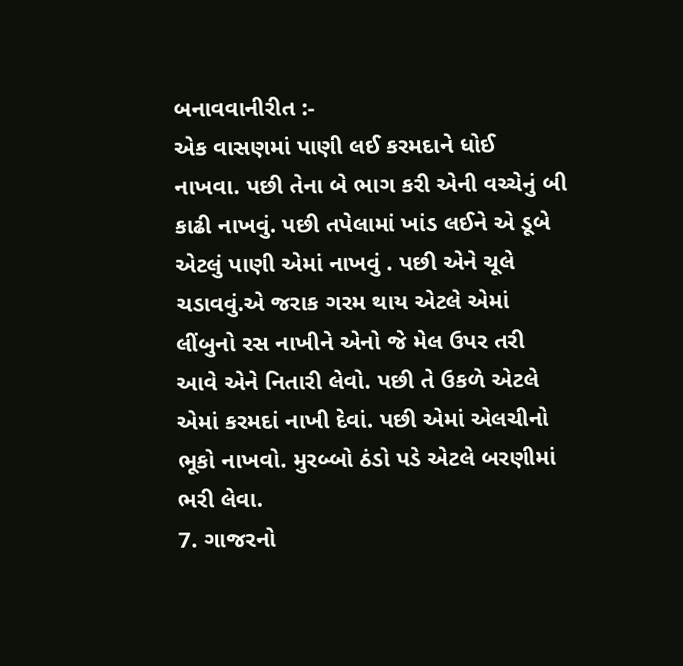બનાવવાનીરીત :-
એક વાસણમાં પાણી લઈ કરમદાને ધોઈ નાખવા. પછી તેના બે ભાગ કરી એની વચ્ચેનું બી કાઢી નાખવું. પછી તપેલામાં ખાંડ લઈને એ ડૂબે એટલું પાણી એમાં નાખવું . પછી એને ચૂલે ચડાવવું.એ જરાક ગરમ થાય એટલે એમાં લીંબુનો રસ નાખીને એનો જે મેલ ઉપર તરી આવે એને નિતારી લેવો. પછી તે ઉકળે એટલે એમાં કરમદાં નાખી દેવાં. પછી એમાં એલચીનો ભૂકો નાખવો. મુરબ્બો ઠંડો પડે એટલે બરણીમાં ભરી લેવા.
7. ગાજરનો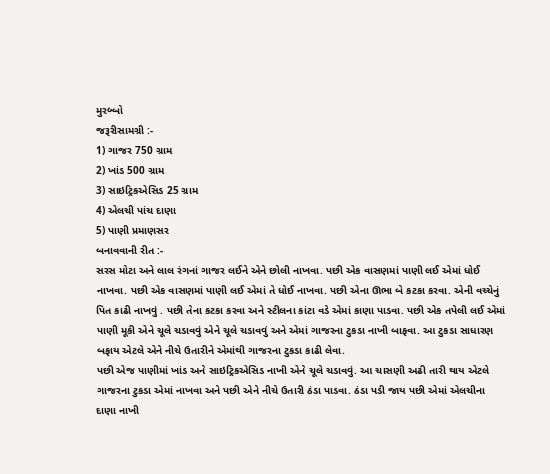મુરબ્બો
જરૂરીસામગ્રી :-
1) ગાજર 750 ગ્રામ
2) ખાંડ 500 ગ્રામ
3) સાઇટ્રિકએસિડ 25 ગ્રામ
4) એલચી પાંચ દાણા
5) પાણી પ્રમાણસર
બનાવવાની રીત :-
સરસ મોટા અને લાલ રંગનાં ગાજર લઈને એને છોલી નાખવા. પછી એક વાસણમાં પાણી લઈ એમાં ધોઈ નાખવા. પછી એક વાસણમાં પાણી લઈ એમાં તે ધોઈ નાખવા. પછી એના ઊભા બે કટકા કરવા. એની વચ્ચેનું પિત કાઢી નાખવું . પછી તેના કટકા કરવા અને સ્ટીલના કાંટા વડે એમાં કાણા પાડવા. પછી એક તપેલી લઈ એમાં પાણી મૂકી એને ચૂલે ચડાવવું એને ચૂલે ચડાવવું અને એમાં ગાજરના ટુકડા નાખી બાફવા. આ ટુકડા સાધારણ બફાય એટલે એને નીચે ઉતારીને એમાંથી ગાજરના ટુકડા કાઢી લેવા.
પછી એજ પાણીમાં ખાંડ અને સાઇટ્રિકએસિડ નાખી એને ચૂલે ચડાવવું. આ ચાસણી અઢી તારી થાય એટલે ગાજરના ટુકડા એમાં નાખવા અને પછી એને નીચે ઉતારી ઠંડા પાડવા. ઠંડા પડી જાય પછી એમાં એલચીના દાણા નાખી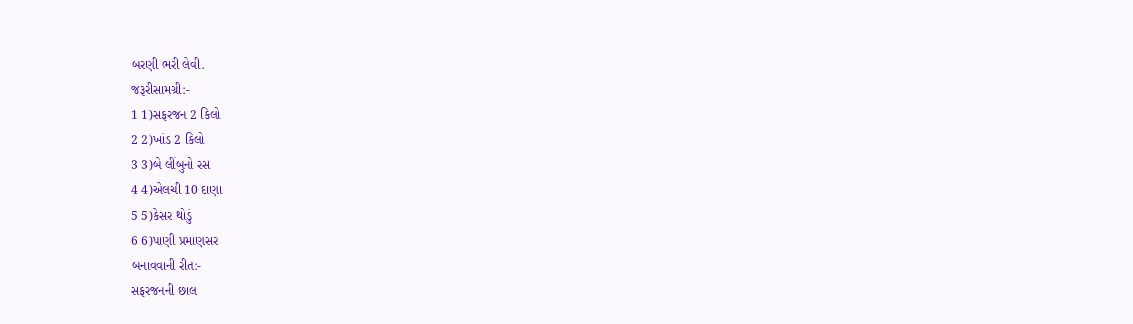બરણી ભરી લેવી.
જરૂરીસામગ્રી:-
1 1)સફરજન 2 કિલો
2 2)ખાંડ 2 કિલો
3 3)બે લીંબુનો રસ
4 4)એલચી 10 દાણા
5 5)કેસર થોડું
6 6)પાણી પ્રમાણસર
બનાવવાની રીત:-
સફરજનની છાલ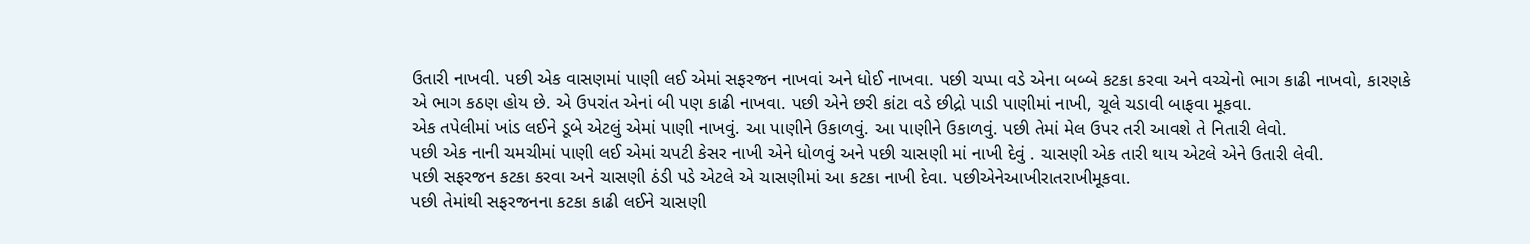ઉતારી નાખવી. પછી એક વાસણમાં પાણી લઈ એમાં સફરજન નાખવાં અને ધોઈ નાખવા. પછી ચપ્પા વડે એના બબ્બે કટકા કરવા અને વચ્ચેનો ભાગ કાઢી નાખવો, કારણકે એ ભાગ કઠણ હોય છે. એ ઉપરાંત એનાં બી પણ કાઢી નાખવા. પછી એને છરી કાંટા વડે છીદ્રો પાડી પાણીમાં નાખી, ચૂલે ચડાવી બાફવા મૂકવા.
એક તપેલીમાં ખાંડ લઈને ડૂબે એટલું એમાં પાણી નાખવું. આ પાણીને ઉકાળવું. આ પાણીને ઉકાળવું. પછી તેમાં મેલ ઉપર તરી આવશે તે નિતારી લેવો.
પછી એક નાની ચમચીમાં પાણી લઈ એમાં ચપટી કેસર નાખી એને ધોળવું અને પછી ચાસણી માં નાખી દેવું . ચાસણી એક તારી થાય એટલે એને ઉતારી લેવી.
પછી સફરજન કટકા કરવા અને ચાસણી ઠંડી પડે એટલે એ ચાસણીમાં આ કટકા નાખી દેવા. પછીએનેઆખીરાતરાખીમૂકવા.
પછી તેમાંથી સફરજનના કટકા કાઢી લઈને ચાસણી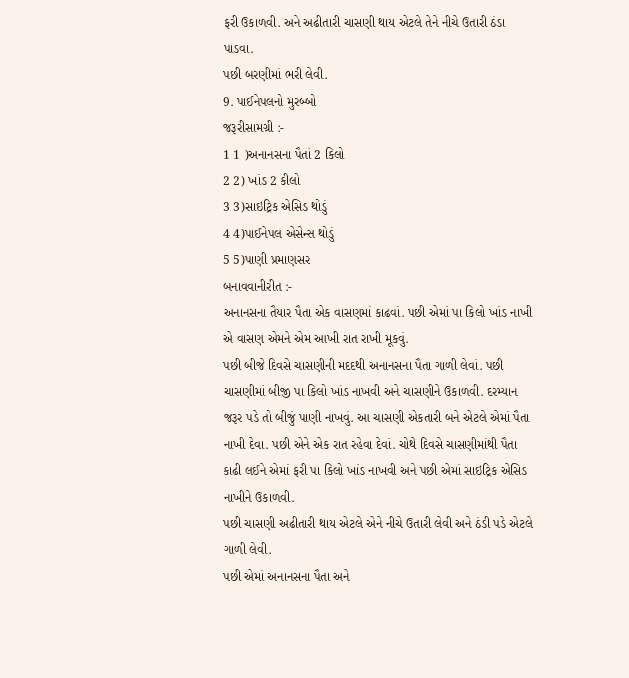ફરી ઉકાળવી. અને અઢીતારી ચાસણી થાય એટલે તેને નીચે ઉતારી ઠંડા પાડવા.
પછી બરણીમાં ભરી લેવી.
9. પાઈનેપલનો મુરબ્બો
જરૂરીસામગ્રી :-
1 1 )અનાનસના પૈતાં 2 કિલો
2 2) ખાંડ 2 કીલો
3 3)સાઇટ્રિક એસિડ થોડું
4 4)પાઈનેપલ એસેન્સ થોડું
5 5)પાણી પ્રમાણસર
બનાવવાનીરીત :-
અનાનસના તૈયાર પૈતા એક વાસણમાં કાઢવાં. પછી એમાં પા કિલો ખાંડ નાખી એ વાસણ એમને એમ આખી રાત રાખી મૂકવું.
પછી બીજે દિવસે ચાસણીની મદદથી અનાનસના પૈતા ગાળી લેવાં. પછી ચાસણીમાં બીજી પા કિલો ખાંડ નાખવી અને ચાસણીને ઉકાળવી. દરમ્યાન જરૂર પડે તો બીજું પાણી નાખવું. આ ચાસણી એકતારી બને એટલે એમાં પૈતા નાખી દેવા. પછી એને એક રાત રહેવા દેવાં. ચોથે દિવસે ચાસણીમાંથી પૈતા કાઢી લઈને એમાં ફરી પા કિલો ખાંડ નાખવી અને પછી એમાં સાઇટ્રિક એસિડ નાખીને ઉકાળવી.
પછી ચાસણી અઢીતારી થાય એટલે એને નીચે ઉતારી લેવી અને ઠંડી પડે એટલે ગાળી લેવી.
પછી એમાં અનાનસના પૈતા અને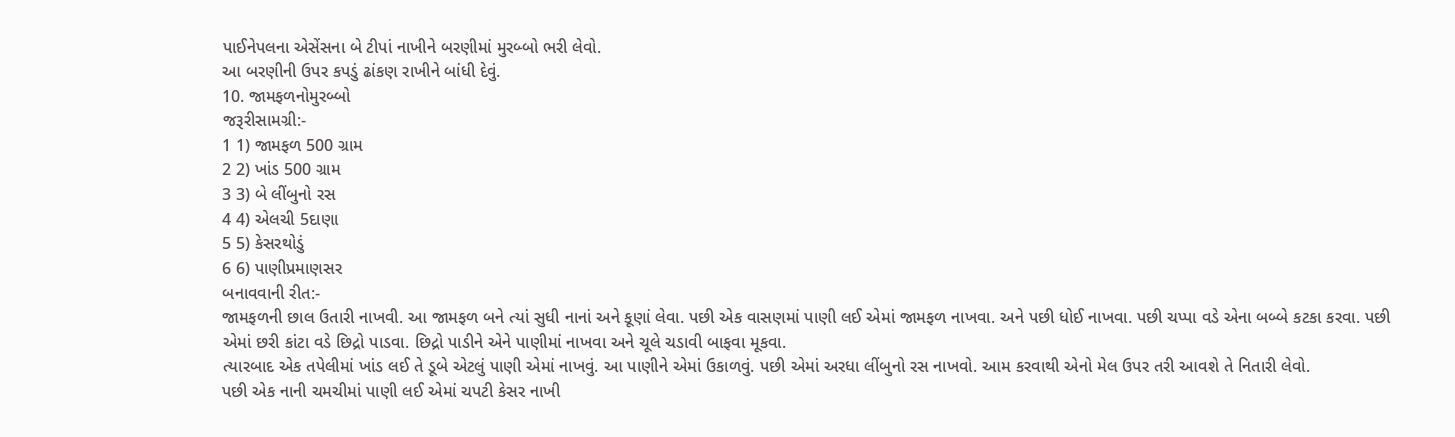પાઈનેપલના એસેંસના બે ટીપાં નાખીને બરણીમાં મુરબ્બો ભરી લેવો.
આ બરણીની ઉપર કપડું ઢાંકણ રાખીને બાંધી દેવું.
10. જામફળનોમુરબ્બો
જરૂરીસામગ્રી:-
1 1) જામફળ 500 ગ્રામ
2 2) ખાંડ 500 ગ્રામ
3 3) બે લીંબુનો રસ
4 4) એલચી 5દાણા
5 5) કેસરથોડું
6 6) પાણીપ્રમાણસર
બનાવવાની રીત:-
જામફળની છાલ ઉતારી નાખવી. આ જામફળ બને ત્યાં સુધી નાનાં અને કૂણાં લેવા. પછી એક વાસણમાં પાણી લઈ એમાં જામફળ નાખવા. અને પછી ધોઈ નાખવા. પછી ચપ્પા વડે એના બબ્બે કટકા કરવા. પછી એમાં છરી કાંટા વડે છિદ્રો પાડવા. છિદ્રો પાડીને એને પાણીમાં નાખવા અને ચૂલે ચડાવી બાફવા મૂકવા.
ત્યારબાદ એક તપેલીમાં ખાંડ લઈ તે ડૂબે એટલું પાણી એમાં નાખવું. આ પાણીને એમાં ઉકાળવું. પછી એમાં અરધા લીંબુનો રસ નાખવો. આમ કરવાથી એનો મેલ ઉપર તરી આવશે તે નિતારી લેવો.
પછી એક નાની ચમચીમાં પાણી લઈ એમાં ચપટી કેસર નાખી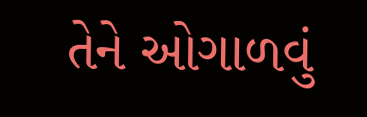તેને ઓગાળવું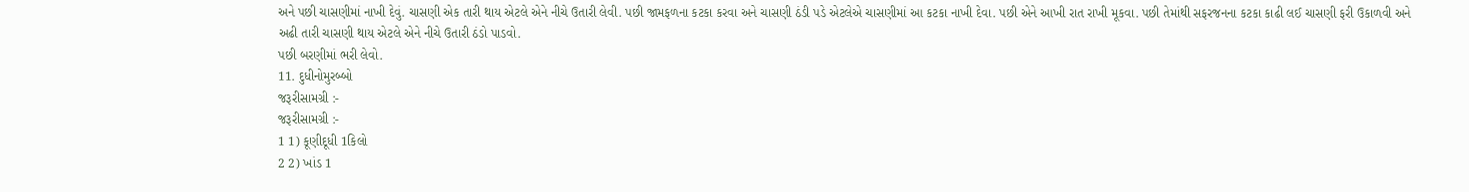અને પછી ચાસણીમાં નાખી દેવું. ચાસણી એક તારી થાય એટલે એને નીચે ઉતારી લેવી. પછી જામફળના કટકા કરવા અને ચાસણી ઠંડી પડે એટલેએ ચાસણીમાં આ કટકા નાખી દેવા. પછી એને આખી રાત રાખી મૂકવા. પછી તેમાંથી સફરજનના કટકા કાઢી લઈ ચાસણી ફરી ઉકાળવી અને અઢી તારી ચાસણી થાય એટલે એને નીચે ઉતારી ઠંડો પાડવો.
પછી બરણીમાં ભરી લેવો.
11. દુધીનોમુરબ્બો
જરૂરીસામગ્રી :-
જરૂરીસામગ્રી :-
1 1) કૂણીદૂધી 1કિલો
2 2) ખાંડ 1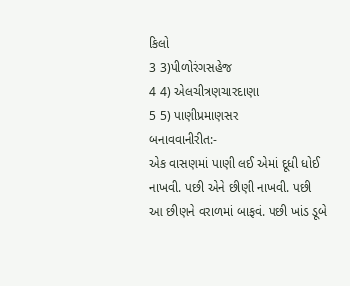કિલો
3 3)પીળોરંગસહેજ
4 4) એલચીત્રણચારદાણા
5 5) પાણીપ્રમાણસર
બનાવવાનીરીત:-
એક વાસણમાં પાણી લઈ એમાં દૂધી ધોઈ નાખવી. પછી એને છીણી નાખવી. પછી આ છીણને વરાળમાં બાફવં. પછી ખાંડ ડૂબે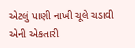એટલું પાણી નાખી ચૂલે ચડાવી એની એકતારી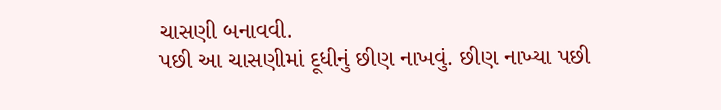ચાસણી બનાવવી.
પછી આ ચાસણીમાં દૂધીનું છીણ નાખવું. છીણ નાખ્યા પછી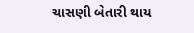ચાસણી બેતારી થાય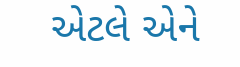એટલે એને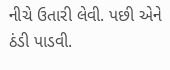નીચે ઉતારી લેવી. પછી એને ઠંડી પાડવી.